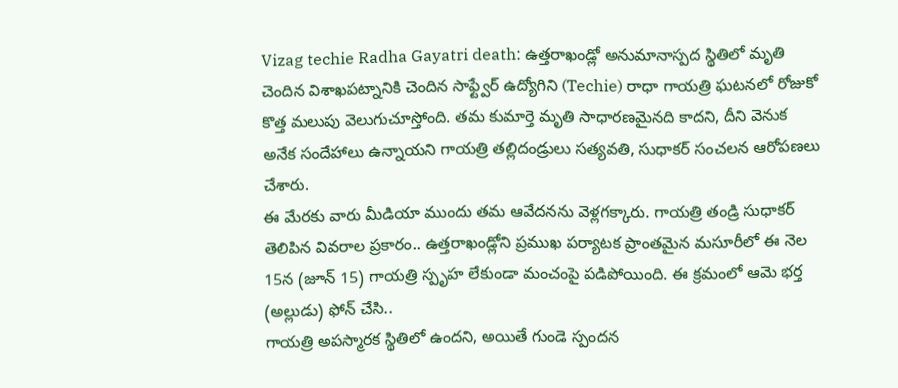Vizag techie Radha Gayatri death: ఉత్తరాఖండ్లో అనుమానాస్పద స్థితిలో మృతి చెందిన విశాఖపట్నానికి చెందిన సాఫ్ట్వేర్ ఉద్యోగిని (Techie) రాధా గాయత్రి ఘటనలో రోజుకో కొత్త మలుపు వెలుగుచూస్తోంది. తమ కుమార్తె మృతి సాధారణమైనది కాదని, దీని వెనుక అనేక సందేహాలు ఉన్నాయని గాయత్రి తల్లిదండ్రులు సత్యవతి, సుధాకర్ సంచలన ఆరోపణలు చేశారు.
ఈ మేరకు వారు మీడియా ముందు తమ ఆవేదనను వెళ్లగక్కారు. గాయత్రి తండ్రి సుధాకర్ తెలిపిన వివరాల ప్రకారం.. ఉత్తరాఖండ్లోని ప్రముఖ పర్యాటక ప్రాంతమైన మసూరీలో ఈ నెల 15న (జూన్ 15) గాయత్రి స్పృహ లేకుండా మంచంపై పడిపోయింది. ఈ క్రమంలో ఆమె భర్త (అల్లుడు) ఫోన్ చేసి..
గాయత్రి అపస్మారక స్థితిలో ఉందని, అయితే గుండె స్పందన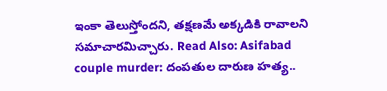ఇంకా తెలుస్తోందని, తక్షణమే అక్కడికి రావాలని సమాచారమిచ్చారు. Read Also: Asifabad couple murder: దంపతుల దారుణ హత్య..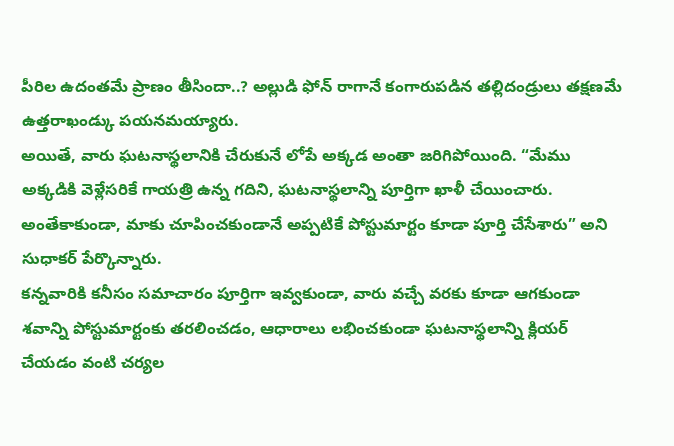పీరిల ఉదంతమే ప్రాణం తీసిందా..? అల్లుడి ఫోన్ రాగానే కంగారుపడిన తల్లిదండ్రులు తక్షణమే ఉత్తరాఖండ్కు పయనమయ్యారు.
అయితే, వారు ఘటనాస్థలానికి చేరుకునే లోపే అక్కడ అంతా జరిగిపోయింది. “మేము అక్కడికి వెళ్లేసరికే గాయత్రి ఉన్న గదిని, ఘటనాస్థలాన్ని పూర్తిగా ఖాళీ చేయించారు. అంతేకాకుండా, మాకు చూపించకుండానే అప్పటికే పోస్టుమార్టం కూడా పూర్తి చేసేశారు” అని సుధాకర్ పేర్కొన్నారు.
కన్నవారికి కనీసం సమాచారం పూర్తిగా ఇవ్వకుండా, వారు వచ్చే వరకు కూడా ఆగకుండా శవాన్ని పోస్టుమార్టంకు తరలించడం, ఆధారాలు లభించకుండా ఘటనాస్థలాన్ని క్లియర్ చేయడం వంటి చర్యల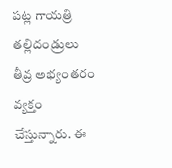పట్ల గాయత్రి తల్లిదండ్రులు తీవ్ర అభ్యంతరం వ్యక్తం చేస్తున్నారు. ఈ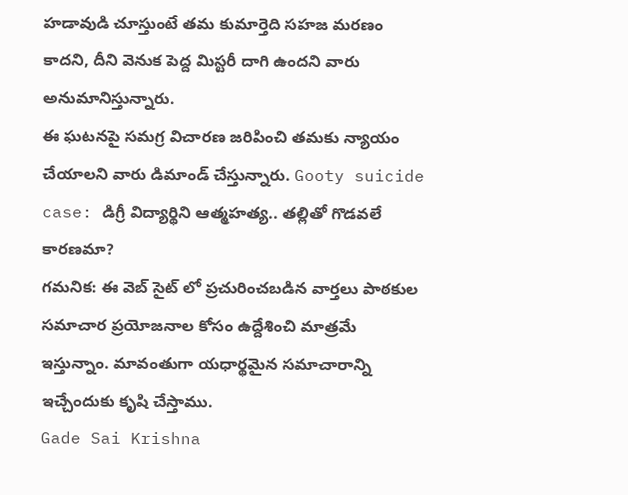హడావుడి చూస్తుంటే తమ కుమార్తెది సహజ మరణం కాదని, దీని వెనుక పెద్ద మిస్టరీ దాగి ఉందని వారు అనుమానిస్తున్నారు.
ఈ ఘటనపై సమగ్ర విచారణ జరిపించి తమకు న్యాయం చేయాలని వారు డిమాండ్ చేస్తున్నారు. Gooty suicide case: డిగ్రీ విద్యార్థిని ఆత్మహత్య.. తల్లితో గొడవలే కారణమా?
గమనిక: ఈ వెబ్ సైట్ లో ప్రచురించబడిన వార్తలు పాఠకుల సమాచార ప్రయోజనాల కోసం ఉద్దేశించి మాత్రమే ఇస్తున్నాం. మావంతుగా యధార్థమైన సమాచారాన్ని ఇచ్చేందుకు కృషి చేస్తాము.
Gade Sai Krishna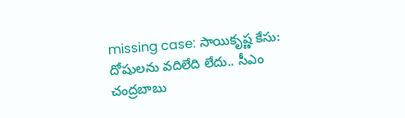missing case: సాయికృష్ణ కేసు: దోషులను వదిలేది లేదు.. సీఎం చంద్రబాబు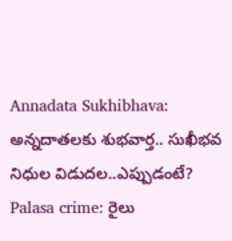Annadata Sukhibhava: అన్నదాతలకు శుభవార్త.. సుఖీభవ నిధుల విడుదల..ఎప్పుడంటే?
Palasa crime: రైలు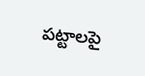పట్టాలపై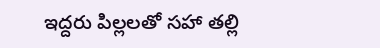ఇద్దరు పిల్లలతో సహా తల్లి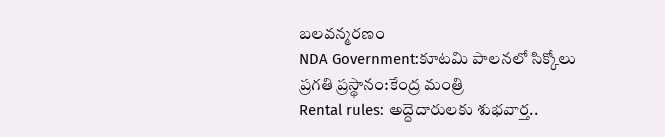బలవన్మరణం
NDA Government:కూటమి పాలనలో సిక్కోలు ప్రగతి ప్రస్థానం:కేంద్ర మంత్రి
Rental rules: అద్దెదారులకు శుభవార్త..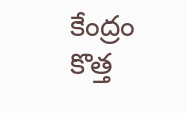కేంద్రం కొత్త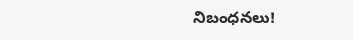నిబంధనలు!